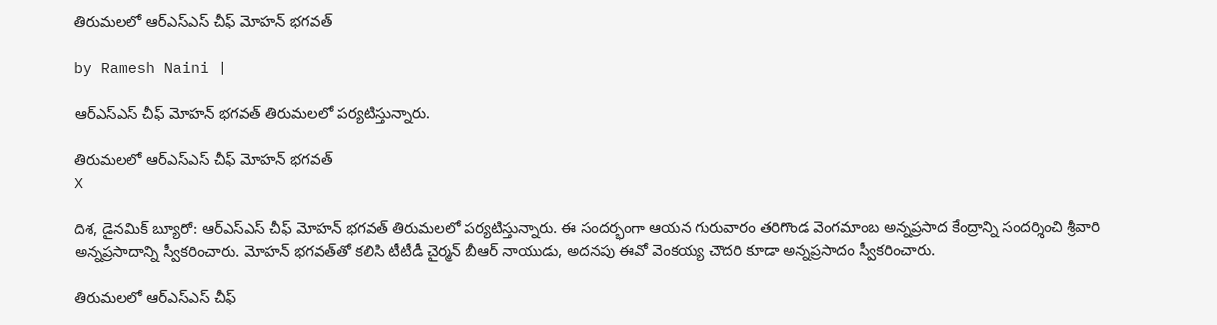తిరుమలలో ఆర్ఎస్ఎస్ చీఫ్ మోహన్ భగవత్

by Ramesh Naini |

ఆర్ఎస్ఎస్ చీఫ్ మోహన్ భగవత్ తిరుమలలో పర్యటిస్తున్నారు.

తిరుమలలో ఆర్ఎస్ఎస్ చీఫ్ మోహన్ భగవత్
X

దిశ, డైనమిక్ బ్యూరో: ఆర్ఎస్ఎస్ చీఫ్ మోహన్ భగవత్ తిరుమలలో పర్యటిస్తున్నారు. ఈ సందర్భంగా ఆయన గురువారం తరిగొండ వెంగమాంబ అన్నప్రసాద కేంద్రాన్ని సందర్శించి శ్రీవారి అన్నప్రసాదాన్ని స్వీకరించారు. మోహన్ భగవత్‌తో కలిసి టీటీడీ చైర్మన్ బీఆర్ నాయుడు, అదనపు ఈవో వెంకయ్య చౌదరి కూడా అన్నప్రసాదం స్వీకరించారు.

తిరుమలలో ఆర్ఎస్ఎస్ చీఫ్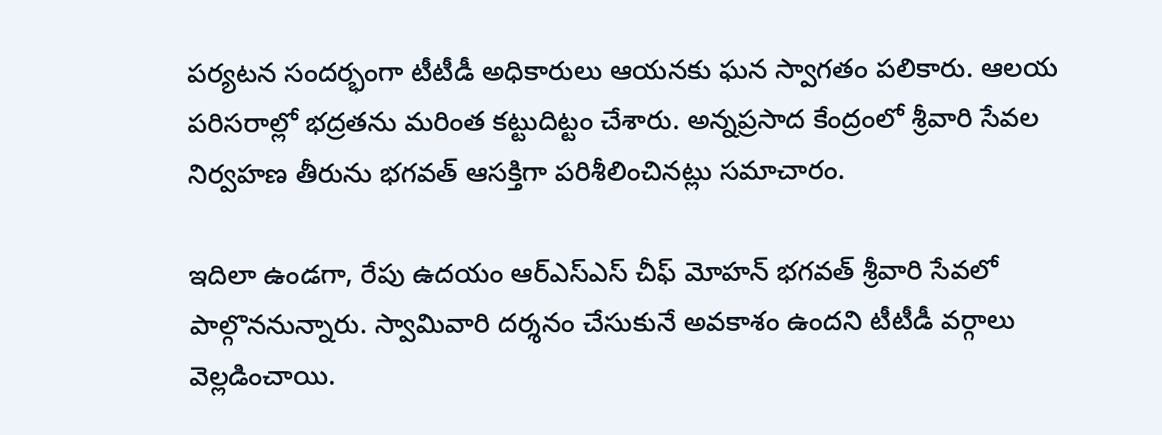పర్యటన సందర్భంగా టీటీడీ అధికారులు ఆయనకు ఘన స్వాగతం పలికారు. ఆలయ పరిసరాల్లో భద్రతను మరింత కట్టుదిట్టం చేశారు. అన్నప్రసాద కేంద్రంలో శ్రీవారి సేవల నిర్వహణ తీరును భగవత్ ఆసక్తిగా పరిశీలించినట్లు సమాచారం.

ఇదిలా ఉండగా, రేపు ఉదయం ఆర్ఎస్ఎస్ చీఫ్ మోహన్ భగవత్ శ్రీవారి సేవలో పాల్గొననున్నారు. స్వామివారి దర్శనం చేసుకునే అవకాశం ఉందని టీటీడీ వర్గాలు వెల్లడించాయి.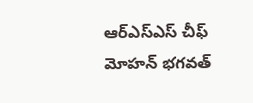ఆర్ఎస్ఎస్ చీఫ్ మోహన్ భగవత్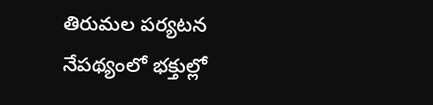తిరుమల పర్యటన నేపథ్యంలో భక్తుల్లో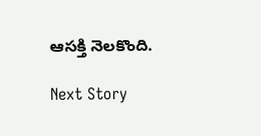ఆసక్తి నెలకొంది.

Next Story